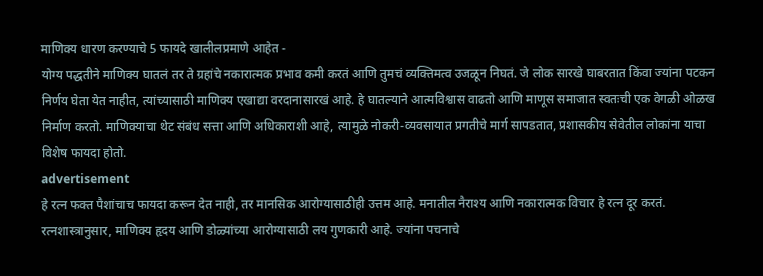माणिक्य धारण करण्याचे 5 फायदे खालीलप्रमाणे आहेत -
योग्य पद्धतीने माणिक्य घातलं तर ते ग्रहांचे नकारात्मक प्रभाव कमी करतं आणि तुमचं व्यक्तिमत्व उजळून निघतं. जे लोक सारखे घाबरतात किंवा ज्यांना पटकन निर्णय घेता येत नाहीत, त्यांच्यासाठी माणिक्य एखाद्या वरदानासारखं आहे. हे घातल्याने आत्मविश्वास वाढतो आणि माणूस समाजात स्वतःची एक वेगळी ओळख निर्माण करतो. माणिक्याचा थेट संबंध सत्ता आणि अधिकाराशी आहे, त्यामुळे नोकरी-व्यवसायात प्रगतीचे मार्ग सापडतात, प्रशासकीय सेवेतील लोकांना याचा विशेष फायदा होतो.
advertisement
हे रत्न फक्त पैशांचाच फायदा करून देत नाही, तर मानसिक आरोग्यासाठीही उत्तम आहे. मनातील नैराश्य आणि नकारात्मक विचार हे रत्न दूर करतं. रत्नशास्त्रानुसार, माणिक्य हृदय आणि डोळ्यांच्या आरोग्यासाठी लय गुणकारी आहे. ज्यांना पचनाचे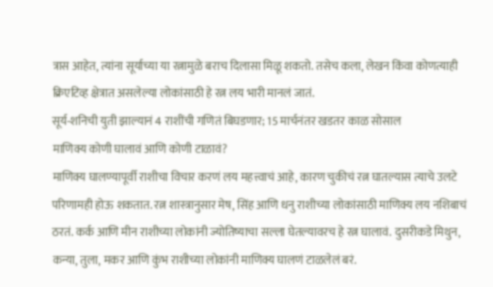त्रास आहेत, त्यांना सूर्याच्या या रत्नामुळे बराच दिलासा मिळू शकतो. तसेच कला, लेखन किंवा कोणत्याही क्रिएटिव्ह क्षेत्रात असलेल्या लोकांसाठी हे रत्न लय भारी मानलं जातं.
सूर्य-शनिची युती झाल्यानं 4 राशींची गणितं बिघडणार; 15 मार्चनंतर खडतर काळ सोसाल
माणिक्य कोणी घालावं आणि कोणी टाळावं?
माणिक्य घालण्यापूर्वी राशीचा विचार करणं लय महत्त्वाचं आहे, कारण चुकीचं रत्न घातल्यास त्याचे उलटे परिणामही होऊ शकतात. रत्न शास्त्रानुसार मेष, सिंह आणि धनु राशीच्या लोकांसाठी माणिक्य लय नशिबाचं ठरतं. कर्क आणि मीन राशीच्या लोकांनी ज्योतिष्याचा सल्ला घेतल्यावरच हे रत्न घालावं. दुसरीकडे मिथुन, कन्या, तुला, मकर आणि कुंभ राशीच्या लोकांनी माणिक्य घालणं टाळलेलं बरं.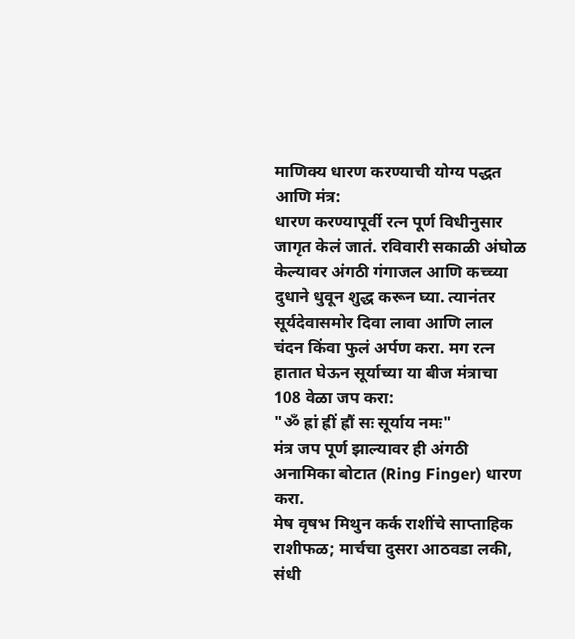माणिक्य धारण करण्याची योग्य पद्धत आणि मंत्र:
धारण करण्यापूर्वी रत्न पूर्ण विधीनुसार जागृत केलं जातं. रविवारी सकाळी अंघोळ केल्यावर अंगठी गंगाजल आणि कच्च्या दुधाने धुवून शुद्ध करून घ्या. त्यानंतर सूर्यदेवासमोर दिवा लावा आणि लाल चंदन किंवा फुलं अर्पण करा. मग रत्न हातात घेऊन सूर्याच्या या बीज मंत्राचा 108 वेळा जप करा:
"ॐ ह्रां ह्रीं ह्रौं सः सूर्याय नमः"
मंत्र जप पूर्ण झाल्यावर ही अंगठी अनामिका बोटात (Ring Finger) धारण करा.
मेष वृषभ मिथुन कर्क राशींचे साप्ताहिक राशीफळ; मार्चचा दुसरा आठवडा लकी, संधी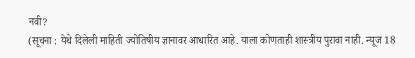नवी?
(सूचना : येथे दिलेली माहिती ज्योतिषीय ज्ञानावर आधारित आहे. याला कोणताही शास्त्रीय पुरावा नाही. न्यूज 18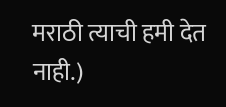मराठी त्याची हमी देत नाही.)